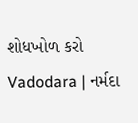શોધખોળ કરો
Vadodara | નર્મદા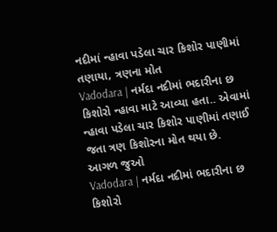નદીમાં ન્હાવા પડેલા ચાર કિશોર પાણીમાં તણાયા, ત્રણના મોત
Vadodara | નર્મદા નદીમાં ભદારીના છ કિશોરો ન્હાવા માટે આવ્યા હતા.. એવામાં ન્હાવા પડેલા ચાર કિશોર પાણીમાં તણાઈ જતા ત્રણ કિશોરના મોત થયા છે.
આગળ જુઓ
Vadodara | નર્મદા નદીમાં ભદારીના છ કિશોરો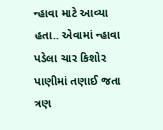ન્હાવા માટે આવ્યા હતા.. એવામાં ન્હાવા પડેલા ચાર કિશોર પાણીમાં તણાઈ જતા ત્રણ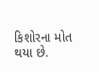કિશોરના મોત થયા છે.